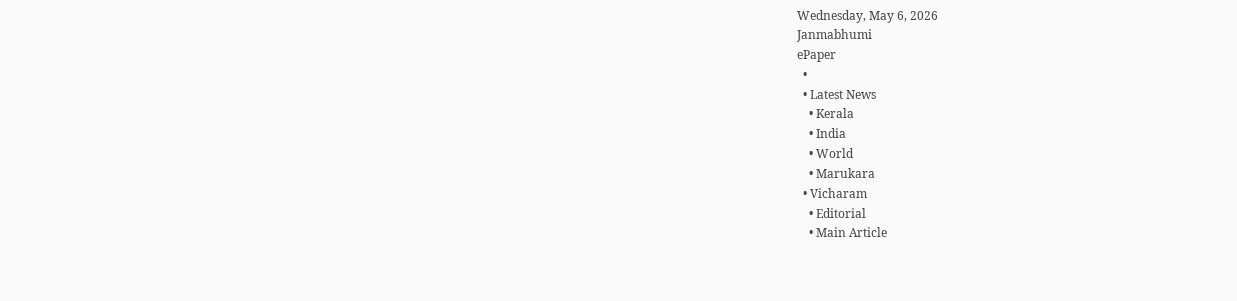Wednesday, May 6, 2026
Janmabhumi
ePaper
  •
  • Latest News
    • Kerala
    • India
    • World
    • Marukara
  • Vicharam
    • Editorial
    • Main Article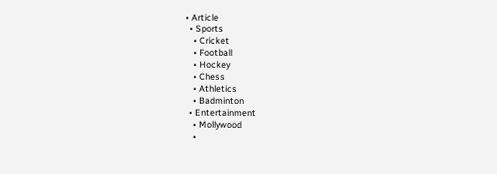• Article
  • Sports
    • Cricket
    • Football
    • Hockey
    • Chess
    • Athletics
    • Badminton
  • Entertainment
    • Mollywood
    •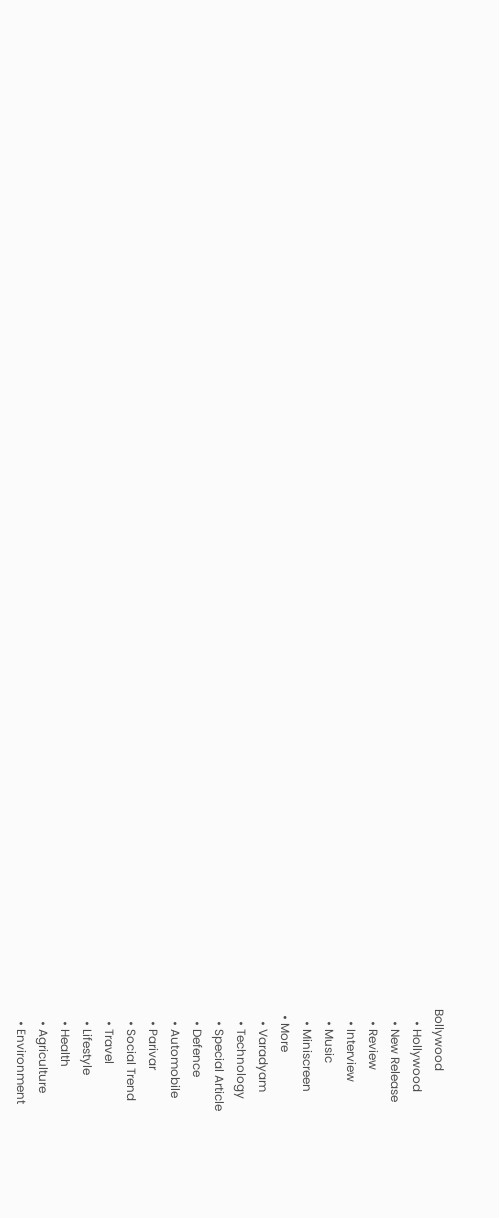Bollywood
    • Hollywood
    • New Release
    • Review
    • Interview
    • Music
    • Miniscreen
  • More
    • Varadyam
    • Technology
    • Special Article
    • Defence
    • Automobile
    • Parivar
    • Social Trend
    • Travel
    • Lifestyle
    • Health
    • Agriculture
    • Environment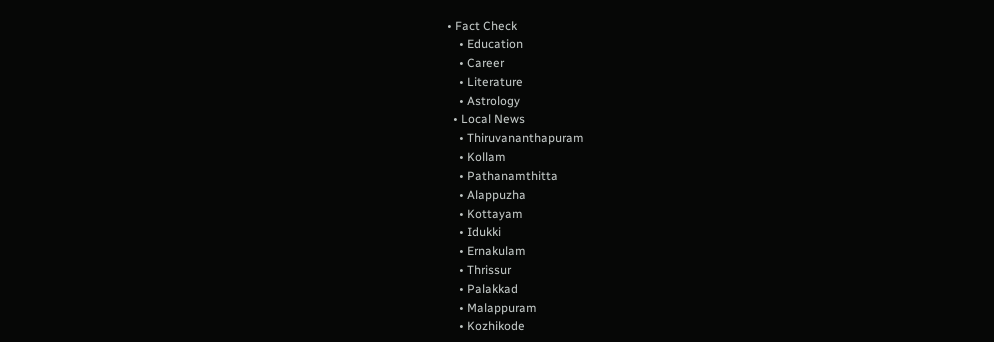• Fact Check
    • Education
    • Career
    • Literature
    • Astrology
  • Local News
    • Thiruvananthapuram
    • Kollam
    • Pathanamthitta
    • Alappuzha
    • Kottayam
    • Idukki
    • Ernakulam
    • Thrissur
    • Palakkad
    • Malappuram
    • Kozhikode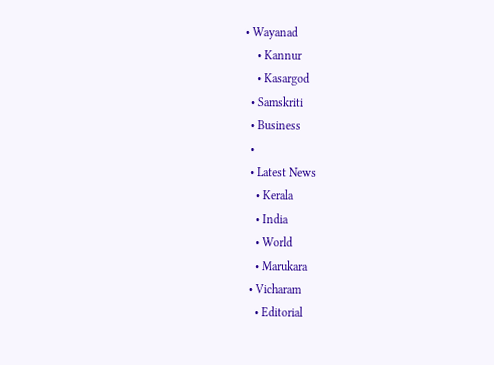• Wayanad
    • Kannur
    • Kasargod
  • Samskriti
  • Business
  •
  • Latest News
    • Kerala
    • India
    • World
    • Marukara
  • Vicharam
    • Editorial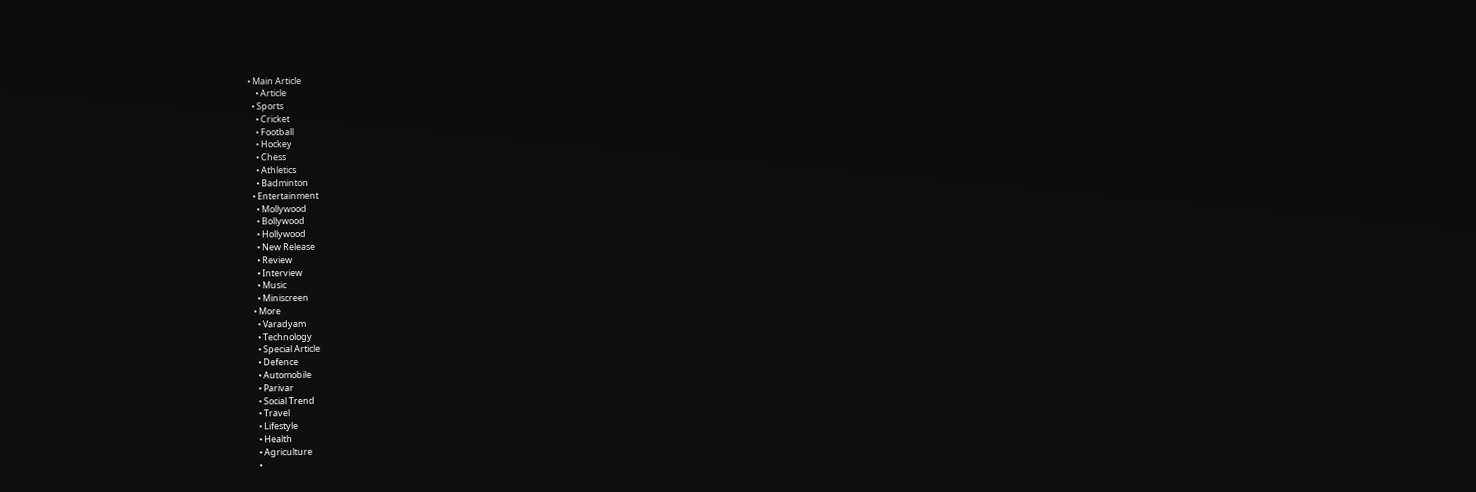• Main Article
    • Article
  • Sports
    • Cricket
    • Football
    • Hockey
    • Chess
    • Athletics
    • Badminton
  • Entertainment
    • Mollywood
    • Bollywood
    • Hollywood
    • New Release
    • Review
    • Interview
    • Music
    • Miniscreen
  • More
    • Varadyam
    • Technology
    • Special Article
    • Defence
    • Automobile
    • Parivar
    • Social Trend
    • Travel
    • Lifestyle
    • Health
    • Agriculture
    •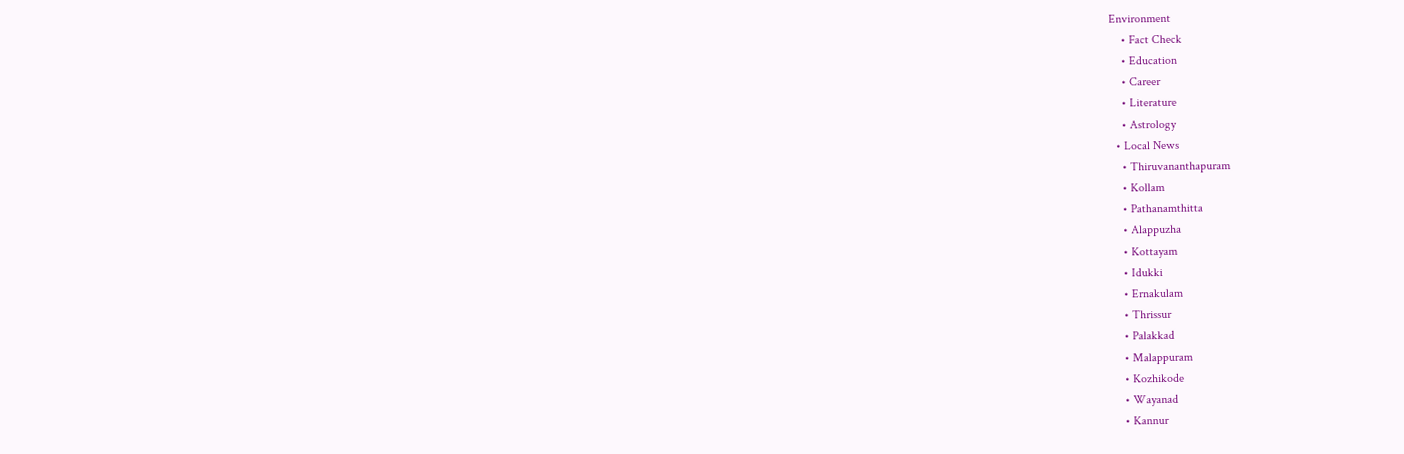Environment
    • Fact Check
    • Education
    • Career
    • Literature
    • Astrology
  • Local News
    • Thiruvananthapuram
    • Kollam
    • Pathanamthitta
    • Alappuzha
    • Kottayam
    • Idukki
    • Ernakulam
    • Thrissur
    • Palakkad
    • Malappuram
    • Kozhikode
    • Wayanad
    • Kannur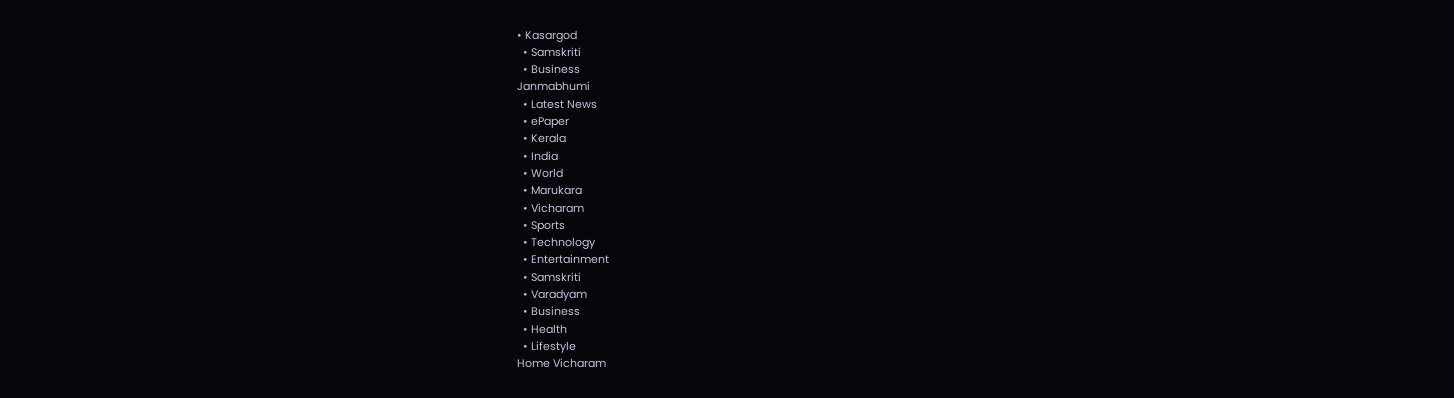• Kasargod
  • Samskriti
  • Business
Janmabhumi
  • Latest News
  • ePaper
  • Kerala
  • India
  • World
  • Marukara
  • Vicharam
  • Sports
  • Technology
  • Entertainment
  • Samskriti
  • Varadyam
  • Business
  • Health
  • Lifestyle
Home Vicharam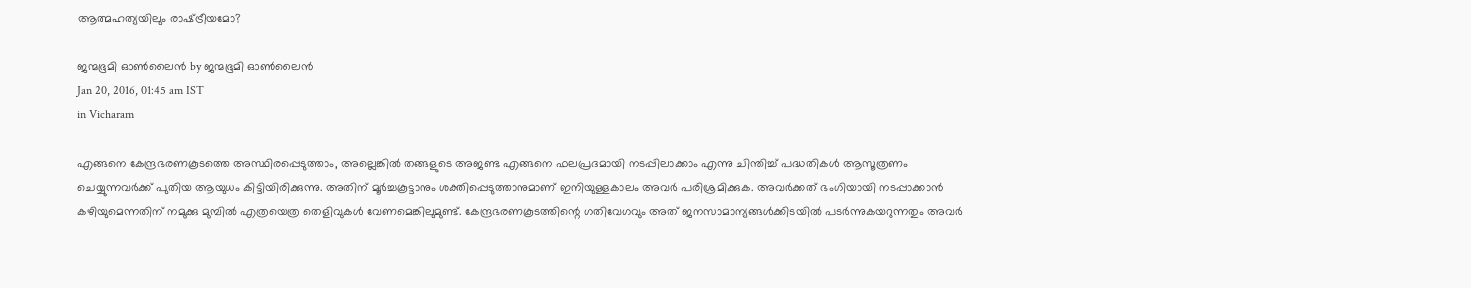ആത്മഹത്യയിലും രാഷ്‌ട്രീയമോ?

ജന്മഭൂമി ഓണ്‍ലൈന്‍ by ജന്മഭൂമി ഓണ്‍ലൈന്‍
Jan 20, 2016, 01:45 am IST
in Vicharam

എങ്ങനെ കേന്ദ്രഭരണകൂടത്തെ അസ്ഥിരപ്പെടുത്താം, അല്ലെങ്കില്‍ തങ്ങളുടെ അജണ്ട എങ്ങനെ ഫലപ്രദമായി നടപ്പിലാക്കാം എന്നു ചിന്തിച്ച് പദ്ധതികള്‍ ആസൂത്രണം ചെയ്യുന്നവര്‍ക്ക് പുതിയ ആയുധം കിട്ടിയിരിക്കുന്നു. അതിന് മൂര്‍ച്ചകൂട്ടാനും ശക്തിപ്പെടുത്താനുമാണ് ഇനിയുള്ളകാലം അവര്‍ പരിശ്രമിക്കുക. അവര്‍ക്കത് ഭംഗിയായി നടപ്പാക്കാന്‍ കഴിയുമെന്നതിന് നമുക്കു മുമ്പില്‍ എത്രയെത്ര തെളിവുകള്‍ വേണമെങ്കിലുമുണ്ട്. കേന്ദ്രഭരണകൂടത്തിന്റെ ഗതിവേഗവും അത് ജനസാമാന്യങ്ങള്‍ക്കിടയില്‍ പടര്‍ന്നുകയറുന്നതും അവര്‍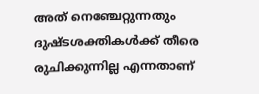അത് നെഞ്ചേറ്റുന്നതും ദുഷ്ടശക്തികള്‍ക്ക് തീരെ രുചിക്കുന്നില്ല എന്നതാണ്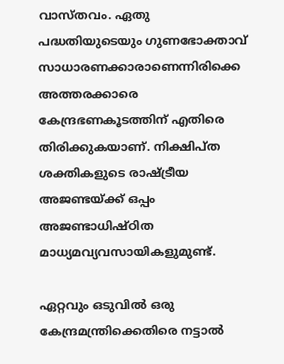വാസ്തവം. ഏതു പദ്ധതിയുടെയും ഗുണഭോക്താവ് സാധാരണക്കാരാണെന്നിരിക്കെ അത്തരക്കാരെ കേന്ദ്രഭണകൂടത്തിന് എതിരെ തിരിക്കുകയാണ്. നിക്ഷിപ്ത ശക്തികളുടെ രാഷ്‌ട്രീയ അജണ്ടയ്‌ക്ക് ഒപ്പം അജണ്ടാധിഷ്ഠിത മാധ്യമവ്യവസായികളുമുണ്ട്.

ഏറ്റവും ഒടുവില്‍ ഒരു കേന്ദ്രമന്ത്രിക്കെതിരെ നട്ടാല്‍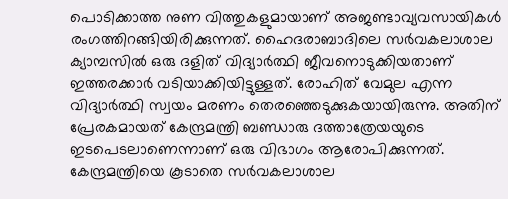പൊടിക്കാത്ത നുണ വിത്തുകളുമായാണ് അജണ്ടാവ്യവസായികള്‍ രംഗത്തിറങ്ങിയിരിക്കുന്നത്. ഹൈദരാബാദിലെ സര്‍വകലാശാല ക്യാമ്പസില്‍ ഒരു ദളിത് വിദ്യാര്‍ത്ഥി ജീവനൊടുക്കിയതാണ് ഇത്തരക്കാര്‍ വടിയാക്കിയിട്ടുള്ളത്. രോഹിത് വേമുല എന്ന വിദ്യാര്‍ത്ഥി സ്വയം മരണം തെരഞ്ഞെടുക്കുകയായിരുന്നു. അതിന് പ്രേരകമായത് കേന്ദ്രമന്ത്രി ബണ്ഡാരു ദത്താത്രേയയുടെ ഇടപെടലാണെന്നാണ് ഒരു വിഭാഗം ആരോപിക്കുന്നത്. കേന്ദ്രമന്ത്രിയെ കൂടാതെ സര്‍വകലാശാല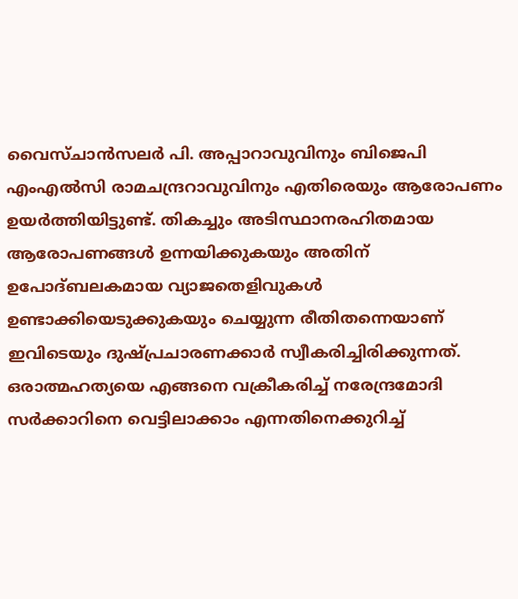വൈസ്ചാന്‍സലര്‍ പി. അപ്പാറാവുവിനും ബിജെപി എംഎല്‍സി രാമചന്ദ്രറാവുവിനും എതിരെയും ആരോപണം ഉയര്‍ത്തിയിട്ടുണ്ട്. തികച്ചും അടിസ്ഥാനരഹിതമായ ആരോപണങ്ങള്‍ ഉന്നയിക്കുകയും അതിന് ഉപോദ്ബലകമായ വ്യാജതെളിവുകള്‍ ഉണ്ടാക്കിയെടുക്കുകയും ചെയ്യുന്ന രീതിതന്നെയാണ് ഇവിടെയും ദുഷ്പ്രചാരണക്കാര്‍ സ്വീകരിച്ചിരിക്കുന്നത്. ഒരാത്മഹത്യയെ എങ്ങനെ വക്രീകരിച്ച് നരേന്ദ്രമോദി സര്‍ക്കാറിനെ വെട്ടിലാക്കാം എന്നതിനെക്കുറിച്ച്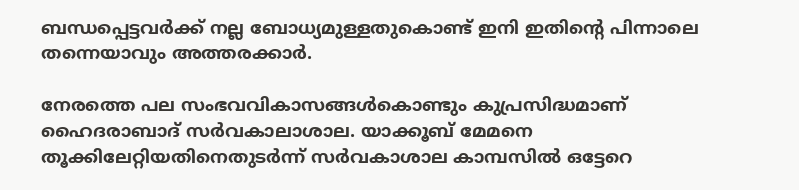ബന്ധപ്പെട്ടവര്‍ക്ക് നല്ല ബോധ്യമുള്ളതുകൊണ്ട് ഇനി ഇതിന്റെ പിന്നാലെ തന്നെയാവും അത്തരക്കാര്‍.

നേരത്തെ പല സംഭവവികാസങ്ങള്‍കൊണ്ടും കുപ്രസിദ്ധമാണ് ഹൈദരാബാദ് സര്‍വകാലാശാല. യാക്കൂബ് മേമനെ തൂക്കിലേറ്റിയതിനെതുടര്‍ന്ന് സര്‍വകാശാല കാമ്പസില്‍ ഒട്ടേറെ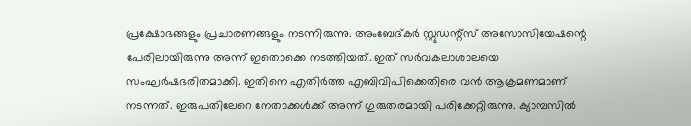പ്രക്ഷോഭങ്ങളും പ്രചാരണങ്ങളും നടന്നിരുന്നു. അംബേദ്കര്‍ സ്റ്റുഡന്റ്‌സ് അസോസിയേഷന്റെ പേരിലായിരുന്നു അന്ന് ഇതൊക്കെ നടത്തിയത്. ഇത് സര്‍വകലാശാലയെ സംഘര്‍ഷഭരിതമാക്കി. ഇതിനെ എതിര്‍ത്ത എബിവിപിക്കെതിരെ വന്‍ ആക്രമണമാണ് നടന്നത്. ഇരുപതിലേറെ നേതാക്കള്‍ക്ക് അന്ന് ഗുരുതരമായി പരിക്കേറ്റിരുന്നു. ക്യാമ്പസില്‍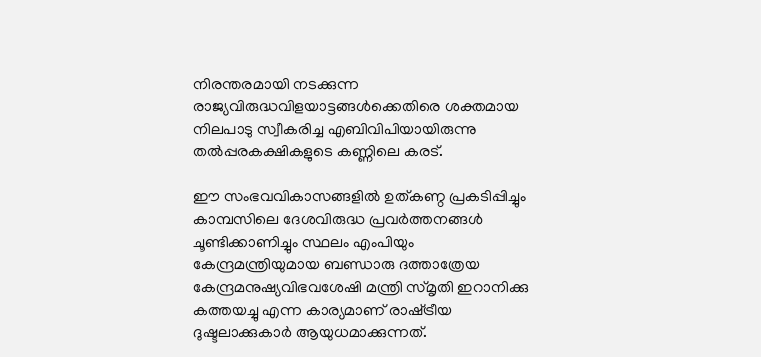നിരന്തരമായി നടക്കുന്ന രാജ്യവിരുദ്ധവിളയാട്ടങ്ങള്‍ക്കെതിരെ ശക്തമായ നിലപാടു സ്വീകരിച്ച എബിവിപിയായിരുന്നു തല്‍പ്പരകക്ഷികളുടെ കണ്ണിലെ കരട്.

ഈ സംഭവവികാസങ്ങളില്‍ ഉത്കണ്ഠ പ്രകടിപ്പിച്ചും കാമ്പസിലെ ദേശവിരുദ്ധ പ്രവര്‍ത്തനങ്ങള്‍ ചൂണ്ടിക്കാണിച്ചും സ്ഥലം എംപിയും കേന്ദ്രമന്ത്രിയുമായ ബണ്ഡാരു ദത്താത്രേയ കേന്ദ്രമനുഷ്യവിഭവശേഷി മന്ത്രി സ്മൃതി ഇറാനിക്കു കത്തയച്ചു എന്ന കാര്യമാണ് രാഷ്‌ട്രീയ ദുഷ്ടലാക്കുകാര്‍ ആയുധമാക്കുന്നത്.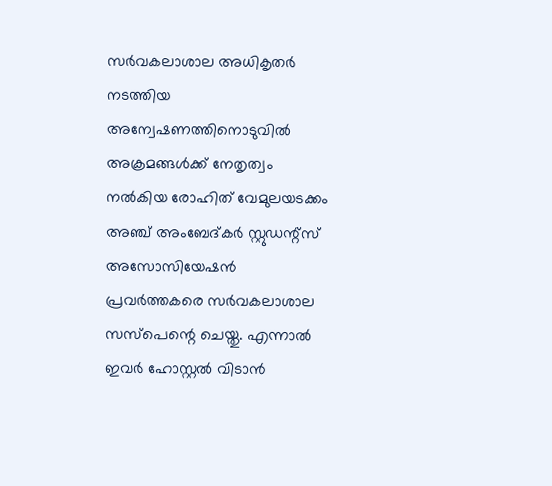സര്‍വകലാശാല അധികൃതര്‍ നടത്തിയ അന്വേഷണത്തിനൊടുവില്‍ അക്രമങ്ങള്‍ക്ക് നേതൃത്വം നല്‍കിയ രോഹിത് വേമുലയടക്കം അഞ്ച് അംബേദ്കര്‍ സ്റ്റുഡന്റ്‌സ് അസോസിയേഷന്‍ പ്രവര്‍ത്തകരെ സര്‍വകലാശാല സസ്‌പെന്റെ ചെയ്തു. എന്നാല്‍ ഇവര്‍ ഹോസ്റ്റല്‍ വിടാന്‍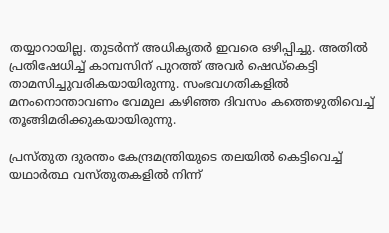തയ്യാറായില്ല. തുടര്‍ന്ന് അധികൃതര്‍ ഇവരെ ഒഴിപ്പിച്ചു. അതില്‍ പ്രതിഷേധിച്ച് കാമ്പസിന് പുറത്ത് അവര്‍ ഷെഡ്‌കെട്ടി താമസിച്ചുവരികയായിരുന്നു. സംഭവഗതികളില്‍ മനംനൊന്താവണം വേമുല കഴിഞ്ഞ ദിവസം കത്തെഴുതിവെച്ച് തൂങ്ങിമരിക്കുകയായിരുന്നു.

പ്രസ്തുത ദുരന്തം കേന്ദ്രമന്ത്രിയുടെ തലയില്‍ കെട്ടിവെച്ച് യഥാര്‍ത്ഥ വസ്തുതകളില്‍ നിന്ന്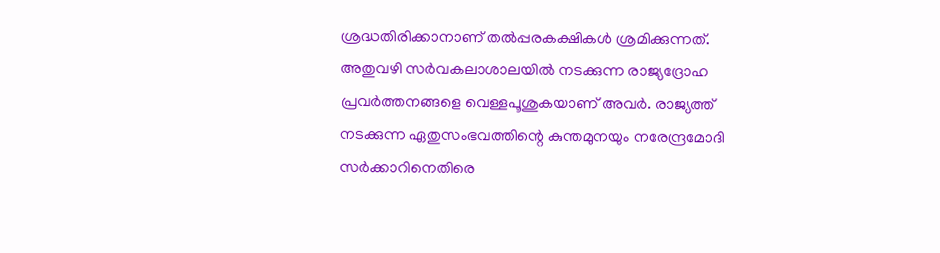ശ്രദ്ധതിരിക്കാനാണ് തല്‍പ്പരകക്ഷികള്‍ ശ്രമിക്കുന്നത്. അതുവഴി സര്‍വകലാശാലയില്‍ നടക്കുന്ന രാജ്യദ്രോഹ പ്രവര്‍ത്തനങ്ങളെ വെള്ളപൂശുകയാണ് അവര്‍. രാജ്യത്ത് നടക്കുന്ന ഏതുസംഭവത്തിന്റെ കുന്തമുനയും നരേന്ദ്രമോദി സര്‍ക്കാറിനെതിരെ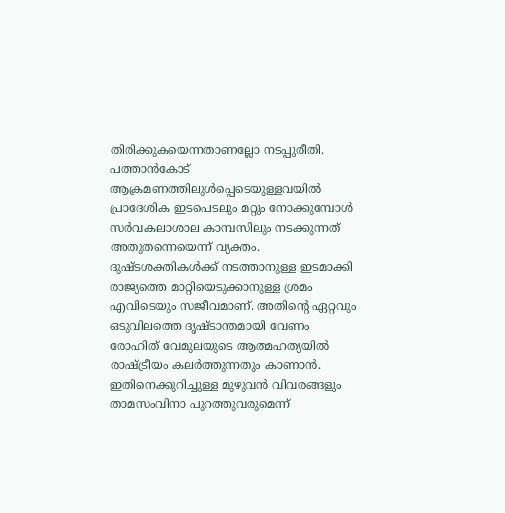തിരിക്കുകയെന്നതാണല്ലോ നടപ്പുരീതി. പത്താന്‍കോട് ആക്രമണത്തിലുള്‍പ്പെടെയുള്ളവയില്‍ പ്രാദേശിക ഇടപെടലും മറ്റും നോക്കുമ്പോള്‍ സര്‍വകലാശാല കാമ്പസിലും നടക്കുന്നത് അതുതന്നെയെന്ന് വ്യക്തം. ദുഷ്ടശക്തികള്‍ക്ക് നടത്താനുള്ള ഇടമാക്കി രാജ്യത്തെ മാറ്റിയെടുക്കാനുള്ള ശ്രമം എവിടെയും സജീവമാണ്. അതിന്റെ ഏറ്റവും ഒടുവിലത്തെ ദൃഷ്ടാന്തമായി വേണം രോഹിത് വേമുലയുടെ ആത്മഹത്യയില്‍ രാഷ്‌ട്രീയം കലര്‍ത്തുന്നതും കാണാന്‍. ഇതിനെക്കുറിച്ചുള്ള മുഴുവന്‍ വിവരങ്ങളും താമസംവിനാ പുറത്തുവരുമെന്ന്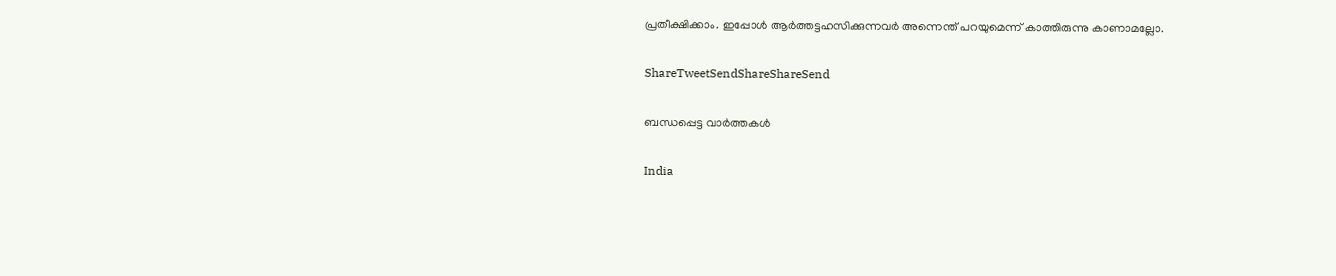പ്രതീക്ഷിക്കാം. ഇപ്പോള്‍ ആര്‍ത്തട്ടഹസിക്കുന്നവര്‍ അന്നെന്ത് പറയുമെന്ന് കാത്തിരുന്നു കാണാമല്ലോ.

ShareTweetSendShareShareSend

ബന്ധപ്പെട്ട വാര്‍ത്തകള്‍

India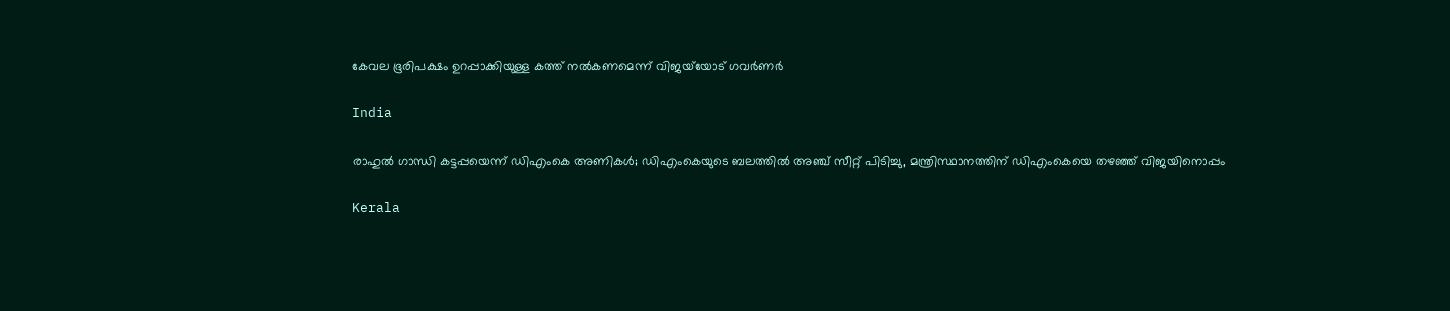കേവല ഭൂരിപക്ഷം ഉറപ്പാക്കിയുള്ള കത്ത് നല്‍കണമെന്ന് വിജയ്‌യോട് ഗവര്‍ണര്‍

India

രാഹുല്‍ ഗാന്ധി കട്ടപ്പയെന്ന് ഡിഎംകെ അണികള്‍; ഡിഎംകെയുടെ ബലത്തില്‍ അഞ്ച് സീറ്റ് പിടിച്ചു, മന്ത്രിസ്ഥാനത്തിന് ഡിഎംകെയെ തഴഞ്ഞ് വിജയിനൊപ്പം

Kerala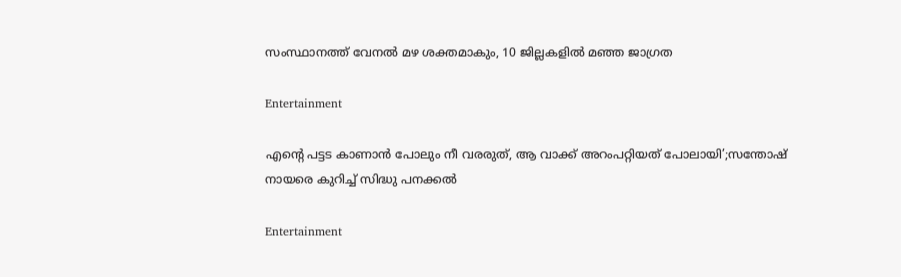സംസ്ഥാനത്ത് വേനല്‍ മഴ ശക്തമാകും, 10 ജില്ലകളില്‍ മഞ്ഞ ജാഗ്രത

Entertainment

എന്റെ പട്ടട കാണാൻ പോലും നീ വരരുത്, ആ വാക്ക് അറംപറ്റിയത് പോലായി’;സന്തോഷ് നായരെ കുറിച്ച് സിദ്ധു പനക്കൽ

Entertainment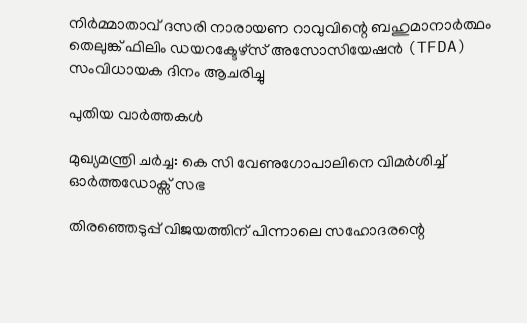നിർമ്മാതാവ് ദസരി നാരായണ റാവുവിന്റെ ബഹുമാനാർത്ഥം തെലുങ്ക് ഫിലിം ഡയറക്ടേഴ്‌സ് അസോസിയേഷൻ (TFDA) സംവിധായക ദിനം ആചരിച്ചു

പുതിയ വാര്‍ത്തകള്‍

മുഖ്യമന്ത്രി ചര്‍ച്ച: കെ സി വേണുഗോപാലിനെ വിമര്‍ശിച്ച് ഓര്‍ത്തഡോക്സ് സഭ

തിരഞ്ഞെടുപ്പ് വിജയത്തിന് പിന്നാലെ സഹോദരന്റെ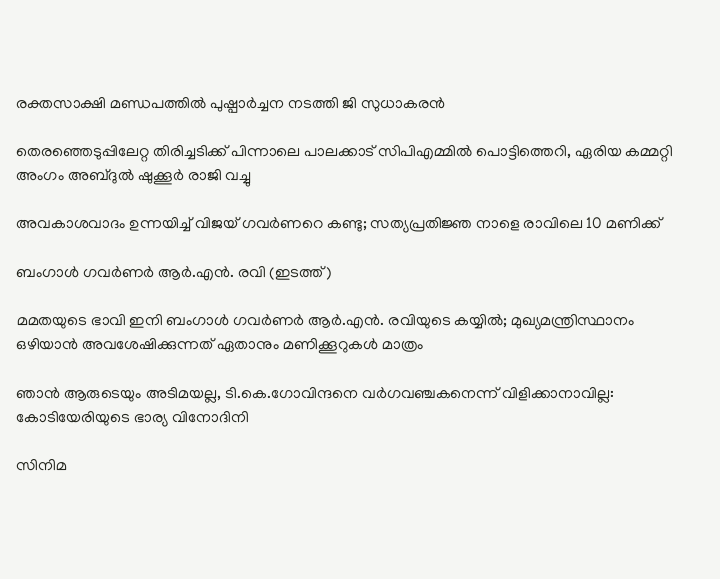രക്തസാക്ഷി മണ്ഡപത്തില്‍ പുഷ്പാര്‍ച്ചന നടത്തി ജി സുധാകരന്‍

തെരഞ്ഞെടുപ്പിലേറ്റ തിരിച്ചടിക്ക് പിന്നാലെ പാലക്കാട് സിപിഎമ്മില്‍ പൊട്ടിത്തെറി, ഏരിയ കമ്മറ്റി അംഗം അബ്ദുല്‍ ഷുക്കൂര്‍ രാജി വച്ചു

അവകാശവാദം ഉന്നയിച്ച് വിജയ് ഗവർണറെ കണ്ടു; സത്യപ്രതിജ്ഞ നാളെ രാവിലെ 10 മണിക്ക്

ബംഗാള്‍ ഗവര്‍ണര്‍ ആര്‍.എന്‍. രവി (ഇടത്ത്)

മമതയുടെ ഭാവി ഇനി ബംഗാള്‍ ഗവര്‍ണര്‍ ആര്‍.എന്‍. രവിയുടെ കയ്യില്‍; മുഖ്യമന്ത്രിസ്ഥാനം ഒഴിയാന്‍ അവശേഷിക്കുന്നത് ഏതാനും മണിക്കൂറുകള്‍ മാത്രം

ഞാൻ ആരുടെയും അടിമയല്ല, ടി.കെ.ഗോവിന്ദനെ വർഗവഞ്ചകനെന്ന് വിളിക്കാനാവില്ല: കോടിയേരിയുടെ ഭാര്യ വിനോദിനി

സിനിമ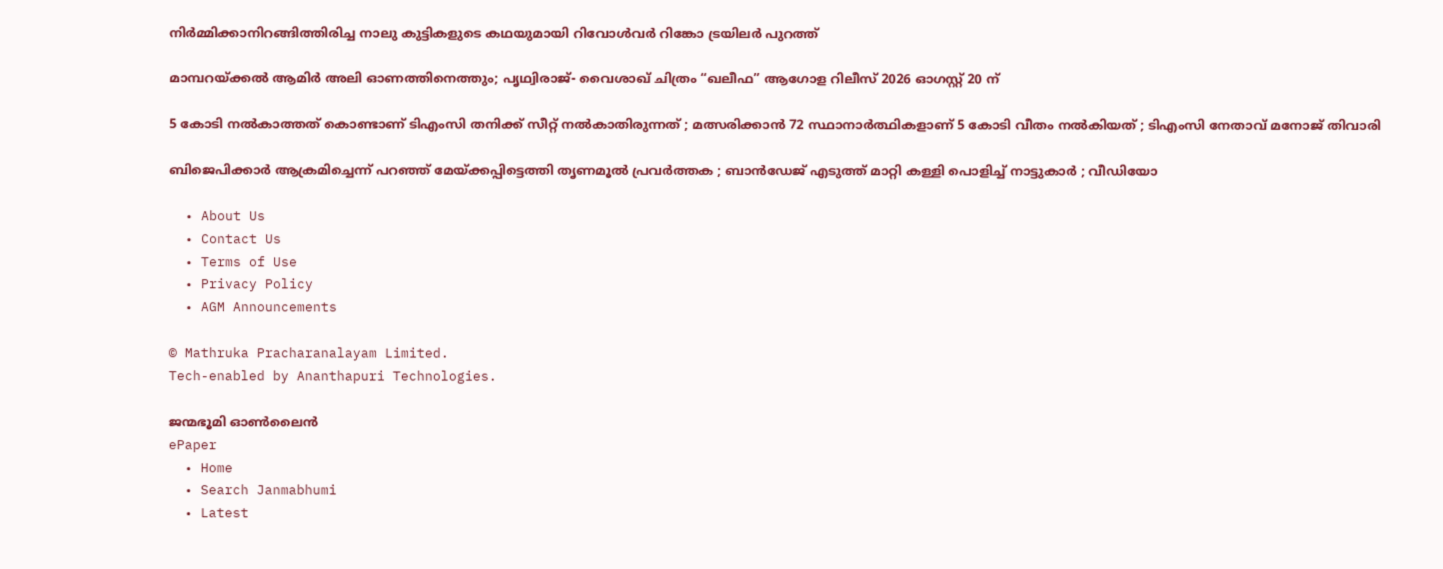നിർമ്മിക്കാനിറങ്ങിത്തിരിച്ച നാലു കുട്ടികളുടെ കഥയുമായി റിവോൾവർ റിങ്കോ ട്രയിലർ പുറത്ത്

മാമ്പറയ്‌ക്കൽ ആമിർ അലി ഓണത്തിനെത്തും; പൃഥ്വിരാജ്- വൈശാഖ് ചിത്രം “ഖലീഫ” ആഗോള റിലീസ് 2026 ഓഗസ്റ്റ് 20 ന്

5 കോടി നൽകാത്തത് കൊണ്ടാണ് ടിഎംസി തനിക്ക് സീറ്റ് നൽകാതിരുന്നത് ; മത്സരിക്കാൻ 72 സ്ഥാനാർത്ഥികളാണ് 5 കോടി വീതം നൽകിയത് ; ടിഎംസി നേതാവ് മനോജ് തിവാരി

ബിജെപിക്കാർ ആക്രമിച്ചെന്ന് പറഞ്ഞ് മേയ്‌ക്കപ്പിട്ടെത്തി തൃണമൂൽ പ്രവർത്തക ; ബാൻഡേജ് എടുത്ത് മാറ്റി കള്ളി പൊളിച്ച് നാട്ടുകാർ ; വീഡിയോ

  • About Us
  • Contact Us
  • Terms of Use
  • Privacy Policy
  • AGM Announcements

© Mathruka Pracharanalayam Limited.
Tech-enabled by Ananthapuri Technologies.

ജന്മഭൂമി ഓണ്‍ലൈന്‍
ePaper
  • Home
  • Search Janmabhumi
  • Latest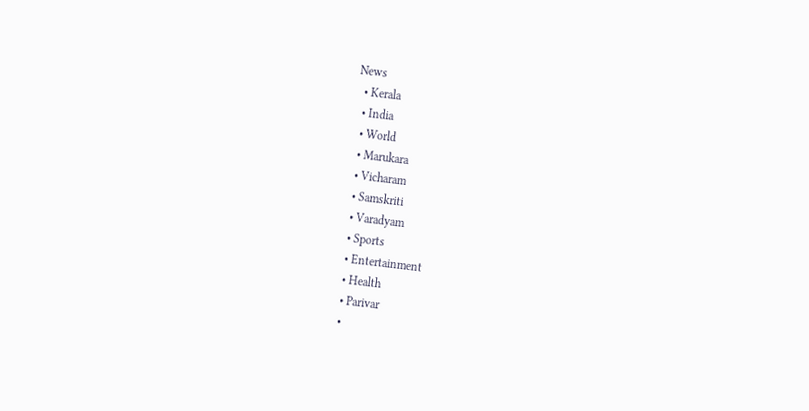News
  • Kerala
  • India
  • World
  • Marukara
  • Vicharam
  • Samskriti
  • Varadyam
  • Sports
  • Entertainment
  • Health
  • Parivar
  •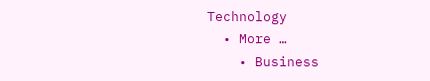Technology
  • More …
    • Business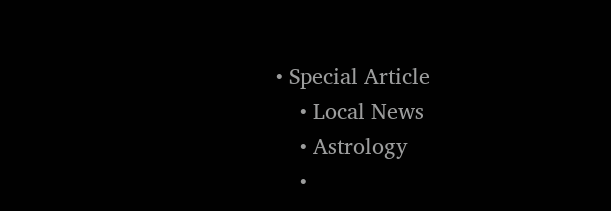• Special Article
    • Local News
    • Astrology
    •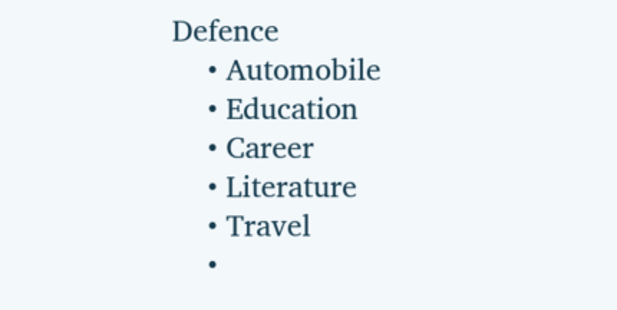Defence
    • Automobile
    • Education
    • Career
    • Literature
    • Travel
    •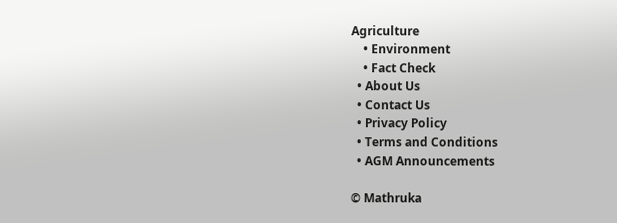Agriculture
    • Environment
    • Fact Check
  • About Us
  • Contact Us
  • Privacy Policy
  • Terms and Conditions
  • AGM Announcements

© Mathruka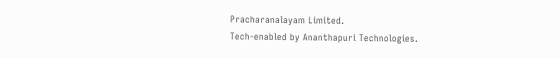Pracharanalayam Limited.
Tech-enabled by Ananthapuri Technologies.